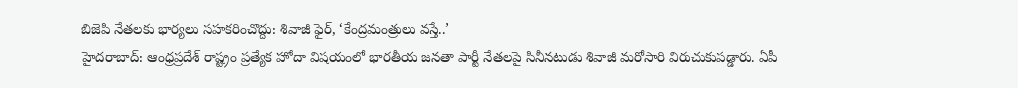బిజెపి నేతలకు భార్యలు సహకరించొద్దు: శివాజీ ఫైర్, ‘కేంద్రమంత్రులు వస్తే..’
హైదరాబాద్: ఆంధ్రప్రదేశ్ రాష్ట్రం ప్రత్యేక హోదా విషయంలో భారతీయ జనతా పార్టీ నేతలపై సినీనటుడు శివాజీ మరోసారి విరుచుకుపడ్డారు. ఏపీ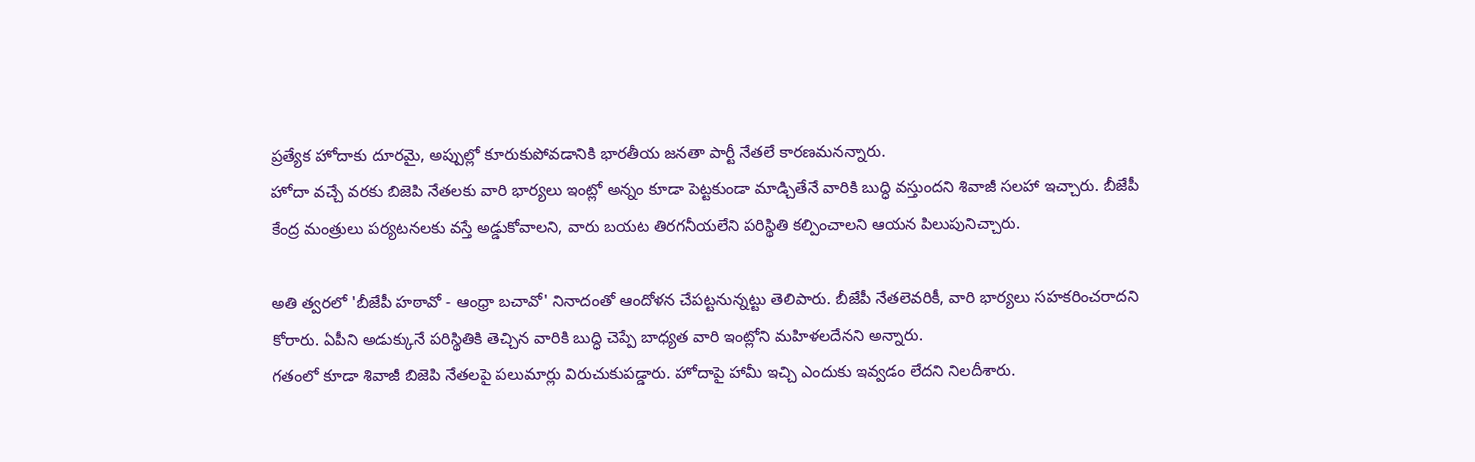ప్రత్యేక హోదాకు దూరమై, అప్పుల్లో కూరుకుపోవడానికి భారతీయ జనతా పార్టీ నేతలే కారణమనన్నారు.
హోదా వచ్చే వరకు బిజెపి నేతలకు వారి భార్యలు ఇంట్లో అన్నం కూడా పెట్టకుండా మాడ్చితేనే వారికి బుద్ధి వస్తుందని శివాజీ సలహా ఇచ్చారు. బీజేపీ కేంద్ర మంత్రులు పర్యటనలకు వస్తే అడ్డుకోవాలని, వారు బయట తిరగనీయలేని పరిస్థితి కల్పించాలని ఆయన పిలుపునిచ్చారు.

అతి త్వరలో 'బీజేపీ హఠావో - ఆంధ్రా బచావో' నినాదంతో ఆందోళన చేపట్టనున్నట్టు తెలిపారు. బీజేపీ నేతలెవరికీ, వారి భార్యలు సహకరించరాదని కోరారు. ఏపీని అడుక్కునే పరిస్థితికి తెచ్చిన వారికి బుద్ధి చెప్పే బాధ్యత వారి ఇంట్లోని మహిళలదేనని అన్నారు.
గతంలో కూడా శివాజీ బిజెపి నేతలపై పలుమార్లు విరుచుకుపడ్డారు. హోదాపై హామీ ఇచ్చి ఎందుకు ఇవ్వడం లేదని నిలదీశారు.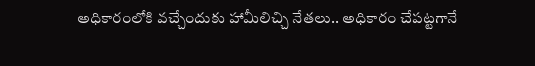అధికారంలోకి వచ్చేందుకు హామీలిచ్చి నేతలు.. అధికారం చేపట్టగానే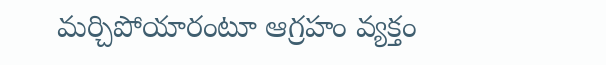మర్చిపోయారంటూ ఆగ్రహం వ్యక్తం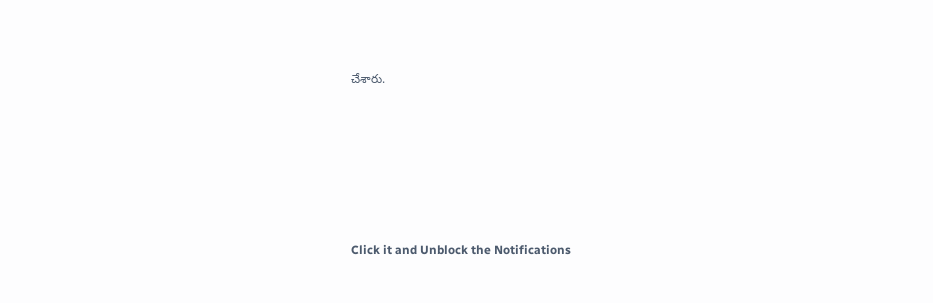చేశారు.












Click it and Unblock the Notifications